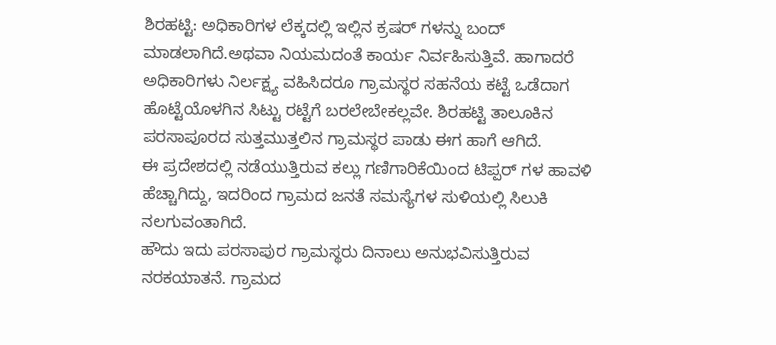ಶಿರಹಟ್ಟಿ: ಅಧಿಕಾರಿಗಳ ಲೆಕ್ಕದಲ್ಲಿ ಇಲ್ಲಿನ ಕ್ರಷರ್ ಗಳನ್ನು ಬಂದ್ ಮಾಡಲಾಗಿದೆ.ಅಥವಾ ನಿಯಮದಂತೆ ಕಾರ್ಯ ನಿರ್ವಹಿಸುತ್ತಿವೆ. ಹಾಗಾದರೆ ಅಧಿಕಾರಿಗಳು ನಿರ್ಲಕ್ಷ್ಯ ವಹಿಸಿದರೂ ಗ್ರಾಮಸ್ಥರ ಸಹನೆಯ ಕಟ್ಟೆ ಒಡೆದಾಗ ಹೊಟ್ಟೆಯೊಳಗಿನ ಸಿಟ್ಟು ರಟ್ಟೆಗೆ ಬರಲೇಬೇಕಲ್ಲವೇ. ಶಿರಹಟ್ಟಿ ತಾಲೂಕಿನ ಪರಸಾಪೂರದ ಸುತ್ತಮುತ್ತಲಿನ ಗ್ರಾಮಸ್ಥರ ಪಾಡು ಈಗ ಹಾಗೆ ಆಗಿದೆ.
ಈ ಪ್ರದೇಶದಲ್ಲಿ ನಡೆಯುತ್ತಿರುವ ಕಲ್ಲು ಗಣಿಗಾರಿಕೆಯಿಂದ ಟಿಪ್ಪರ್ ಗಳ ಹಾವಳಿ ಹೆಚ್ಚಾಗಿದ್ದು, ಇದರಿಂದ ಗ್ರಾಮದ ಜನತೆ ಸಮಸ್ಯೆಗಳ ಸುಳಿಯಲ್ಲಿ ಸಿಲುಕಿ ನಲಗುವಂತಾಗಿದೆ.
ಹೌದು ಇದು ಪರಸಾಪುರ ಗ್ರಾಮಸ್ಥರು ದಿನಾಲು ಅನುಭವಿಸುತ್ತಿರುವ ನರಕಯಾತನೆ. ಗ್ರಾಮದ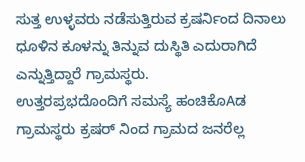ಸುತ್ತ ಉಳ್ಳವರು ನಡೆಸುತ್ತಿರುವ ಕ್ರಷರ್ನಿಂದ ದಿನಾಲು ಧೂಳಿನ ಕೂಳನ್ನು ತಿನ್ನುವ ದುಸ್ಥಿತಿ ಎದುರಾಗಿದೆ ಎನ್ನುತ್ತಿದ್ದಾರೆ ಗ್ರಾಮಸ್ಥರು.
ಉತ್ತರಪ್ರಭದೊಂದಿಗೆ ಸಮಸ್ಯೆ ಹಂಚಿಕೊAಡ ಗ್ರಾಮಸ್ಥರು ಕ್ರಷರ್ ನಿಂದ ಗ್ರಾಮದ ಜನರೆಲ್ಲ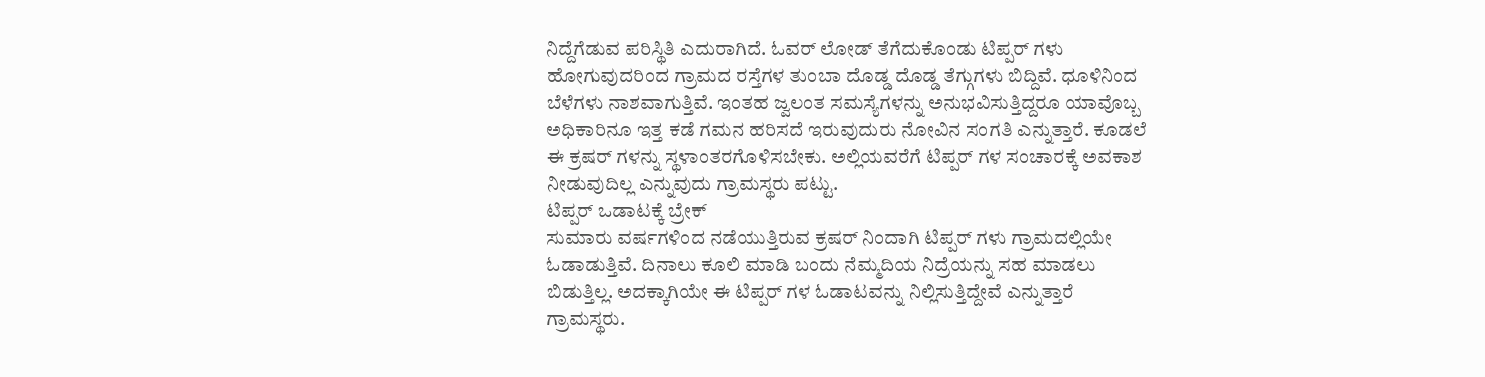ನಿದ್ದೆಗೆಡುವ ಪರಿಸ್ಥಿತಿ ಎದುರಾಗಿದೆ. ಓವರ್ ಲೋಡ್ ತೆಗೆದುಕೊಂಡು ಟಿಪ್ಪರ್ ಗಳು ಹೋಗುವುದರಿಂದ ಗ್ರಾಮದ ರಸ್ತೆಗಳ ತುಂಬಾ ದೊಡ್ಡ ದೊಡ್ಡ ತೆಗ್ಗುಗಳು ಬಿದ್ದಿವೆ. ಧೂಳಿನಿಂದ ಬೆಳೆಗಳು ನಾಶವಾಗುತ್ತಿವೆ. ಇಂತಹ ಜ್ವಲಂತ ಸಮಸ್ಯೆಗಳನ್ನು ಅನುಭವಿಸುತ್ತಿದ್ದರೂ ಯಾವೊಬ್ಬ ಅಧಿಕಾರಿನೂ ಇತ್ತ ಕಡೆ ಗಮನ ಹರಿಸದೆ ಇರುವುದುರು ನೋವಿನ ಸಂಗತಿ ಎನ್ನುತ್ತಾರೆ. ಕೂಡಲೆ ಈ ಕ್ರಷರ್ ಗಳನ್ನು ಸ್ಥಳಾಂತರಗೊಳಿಸಬೇಕು. ಅಲ್ಲಿಯವರೆಗೆ ಟಿಪ್ಪರ್ ಗಳ ಸಂಚಾರಕ್ಕೆ ಅವಕಾಶ ನೀಡುವುದಿಲ್ಲ ಎನ್ನುವುದು ಗ್ರಾಮಸ್ಥರು ಪಟ್ಟು.
ಟಿಪ್ಪರ್ ಒಡಾಟಕ್ಕೆ ಬ್ರೇಕ್
ಸುಮಾರು ವರ್ಷಗಳಿಂದ ನಡೆಯುತ್ತಿರುವ ಕ್ರಷರ್ ನಿಂದಾಗಿ ಟಿಪ್ಪರ್ ಗಳು ಗ್ರಾಮದಲ್ಲಿಯೇ ಓಡಾಡುತ್ತಿವೆ. ದಿನಾಲು ಕೂಲಿ ಮಾಡಿ ಬಂದು ನೆಮ್ಮದಿಯ ನಿದ್ರೆಯನ್ನು ಸಹ ಮಾಡಲು ಬಿಡುತ್ತಿಲ್ಲ. ಅದಕ್ಕಾಗಿಯೇ ಈ ಟಿಪ್ಪರ್ ಗಳ ಓಡಾಟವನ್ನು ನಿಲ್ಲಿಸುತ್ತಿದ್ದೇವೆ ಎನ್ನುತ್ತಾರೆ ಗ್ರಾಮಸ್ಥರು.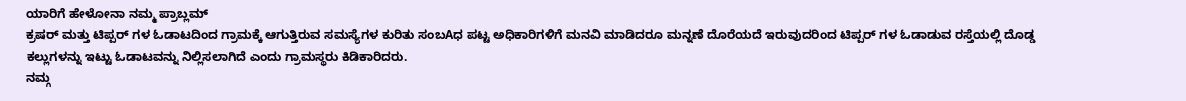ಯಾರಿಗೆ ಹೇಳೋನಾ ನಮ್ಮ ಪ್ರಾಬ್ಲಮ್
ಕ್ರಷರ್ ಮತ್ತು ಟಿಪ್ಪರ್ ಗಳ ಓಡಾಟದಿಂದ ಗ್ರಾಮಕ್ಕೆ ಆಗುತ್ತಿರುವ ಸಮಸ್ಯೆಗಳ ಕುರಿತು ಸಂಬAಧ ಪಟ್ಟ ಅಧಿಕಾರಿಗಳಿಗೆ ಮನವಿ ಮಾಡಿದರೂ ಮನ್ನಣೆ ದೊರೆಯದೆ ಇರುವುದರಿಂದ ಟಿಪ್ಪರ್ ಗಳ ಓಡಾಡುವ ರಸ್ತೆಯಲ್ಲಿ ದೊಡ್ಡ ಕಲ್ಲುಗಳನ್ನು ಇಟ್ಟು ಓಡಾಟವನ್ನು ನಿಲ್ಲಿಸಲಾಗಿದೆ ಎಂದು ಗ್ರಾಮಸ್ಥರು ಕಿಡಿಕಾರಿದರು.
ನಮ್ಗ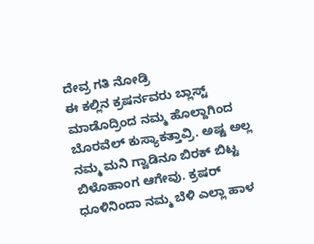ದೇವ್ರ ಗತಿ ನೋಡ್ರಿ
ಈ ಕಲ್ಲಿನ ಕ್ರಷರ್ನವರು ಬ್ಲಾಸ್ಟ್ ಮಾಡೊದ್ರಿಂದ ನಮ್ಮ ಹೊಲ್ದಾಗಿಂದ ಬೊರವೆಲ್ ಕುಸ್ಯಾಕತ್ತಾವ್ರಿ. ಅಷ್ಟ ಅಲ್ಲ ನಮ್ಮ ಮನಿ ಗ್ವಾಡಿನೂ ಬಿರಕ್ ಬಿಟ್ಟ ಬಿಳೊಹಾಂಗ ಆಗೇವು. ಕ್ರಷರ್ ಧೂಳಿನಿಂದಾ ನಮ್ಮ ಬೆಳಿ ಎಲ್ಲಾ ಹಾಳ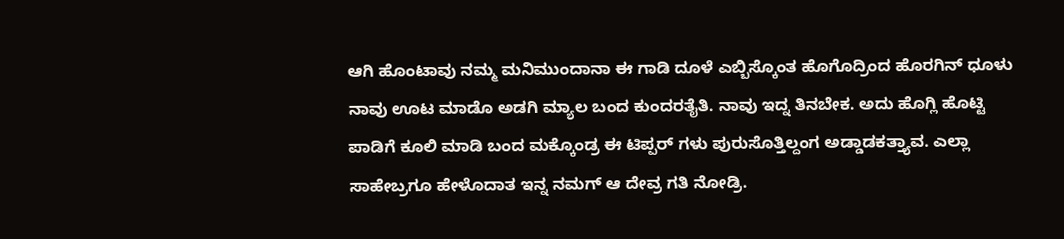ಆಗಿ ಹೊಂಟಾವು ನಮ್ಮ ಮನಿಮುಂದಾನಾ ಈ ಗಾಡಿ ದೂಳೆ ಎಬ್ಬಿಸ್ಕೊಂತ ಹೊಗೊದ್ರಿಂದ ಹೊರಗಿನ್ ಧೂಳು ನಾವು ಊಟ ಮಾಡೊ ಅಡಗಿ ಮ್ಯಾಲ ಬಂದ ಕುಂದರತೈತಿ. ನಾವು ಇದ್ನ ತಿನಬೇಕ. ಅದು ಹೊಗ್ಲಿ ಹೊಟ್ಟಿ ಪಾಡಿಗೆ ಕೂಲಿ ಮಾಡಿ ಬಂದ ಮಕ್ಕೊಂಡ್ರ ಈ ಟಿಪ್ಪರ್ ಗಳು ಪುರುಸೊತ್ತಿಲ್ದಂಗ ಅಡ್ಡಾಡಕತ್ತ್ಯಾವ. ಎಲ್ಲಾ ಸಾಹೇಬ್ರಗೂ ಹೇಳೊದಾತ ಇನ್ನ ನಮಗ್ ಆ ದೇವ್ರ ಗತಿ ನೋಡ್ರಿ.